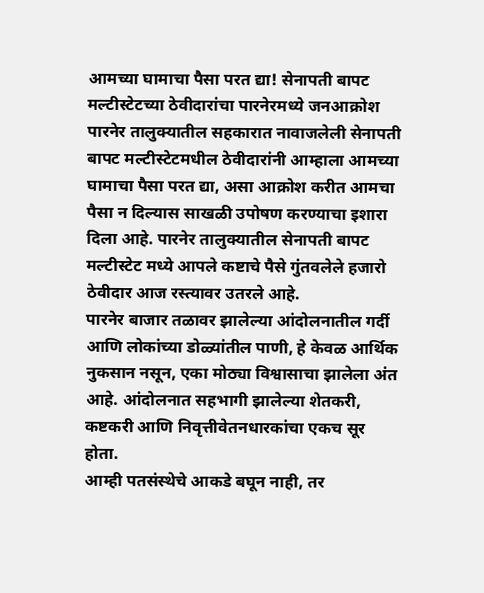आमच्या घामाचा पैसा परत द्या! सेनापती बापट मल्टीस्टेटच्या ठेवीदारांचा पारनेरमध्ये जनआक्रोश
पारनेर तालुक्यातील सहकारात नावाजलेली सेनापती बापट मल्टीस्टेटमधील ठेवीदारांनी आम्हाला आमच्या घामाचा पैसा परत द्या, असा आक्रोश करीत आमचा पैसा न दिल्यास साखळी उपोषण करण्याचा इशारा दिला आहे. पारनेर तालुक्यातील सेनापती बापट मल्टीस्टेट मध्ये आपले कष्टाचे पैसे गुंतवलेले हजारो ठेवीदार आज रस्त्यावर उतरले आहे.
पारनेर बाजार तळावर झालेल्या आंदोलनातील गर्दी आणि लोकांच्या डोळ्यांतील पाणी, हे केवळ आर्थिक नुकसान नसून, एका मोठ्या विश्वासाचा झालेला अंत आहे. आंदोलनात सहभागी झालेल्या शेतकरी, कष्टकरी आणि निवृत्तीवेतनधारकांचा एकच सूर होता.
आम्ही पतसंस्थेचे आकडे बघून नाही, तर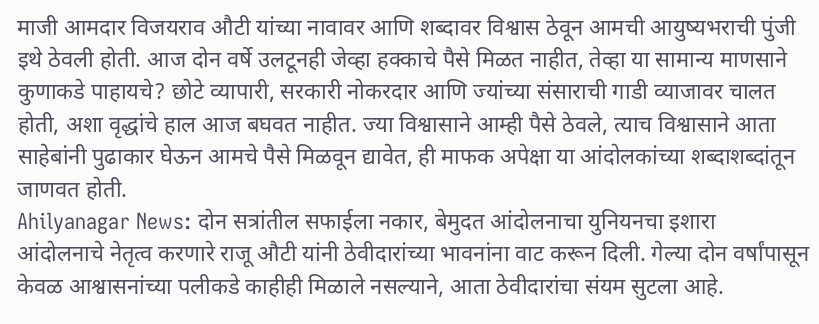माजी आमदार विजयराव औटी यांच्या नावावर आणि शब्दावर विश्वास ठेवून आमची आयुष्यभराची पुंजी इथे ठेवली होती. आज दोन वर्षे उलटूनही जेव्हा हक्काचे पैसे मिळत नाहीत, तेव्हा या सामान्य माणसाने कुणाकडे पाहायचे? छोटे व्यापारी, सरकारी नोकरदार आणि ज्यांच्या संसाराची गाडी व्याजावर चालत होती, अशा वृद्धांचे हाल आज बघवत नाहीत. ज्या विश्वासाने आम्ही पैसे ठेवले, त्याच विश्वासाने आता साहेबांनी पुढाकार घेऊन आमचे पैसे मिळवून द्यावेत, ही माफक अपेक्षा या आंदोलकांच्या शब्दाशब्दांतून जाणवत होती.
Ahilyanagar News: दोन सत्रांतील सफाईला नकार, बेमुदत आंदोलनाचा युनियनचा इशारा
आंदोलनाचे नेतृत्व करणारे राजू औटी यांनी ठेवीदारांच्या भावनांना वाट करून दिली. गेल्या दोन वर्षांपासून केवळ आश्वासनांच्या पलीकडे काहीही मिळाले नसल्याने, आता ठेवीदारांचा संयम सुटला आहे.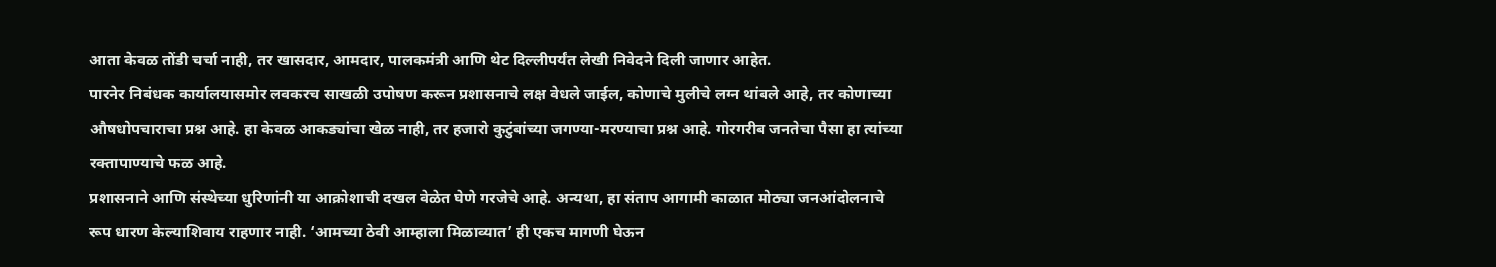आता केवळ तोंडी चर्चा नाही, तर खासदार, आमदार, पालकमंत्री आणि थेट दिल्लीपर्यंत लेखी निवेदने दिली जाणार आहेत.
पारनेर निबंधक कार्यालयासमोर लवकरच साखळी उपोषण करून प्रशासनाचे लक्ष वेधले जाईल, कोणाचे मुलीचे लग्न थांबले आहे, तर कोणाच्या औषधोपचाराचा प्रश्न आहे. हा केवळ आकड्यांचा खेळ नाही, तर हजारो कुटुंबांच्या जगण्या-मरण्याचा प्रश्न आहे. गोरगरीब जनतेचा पैसा हा त्यांच्या रक्तापाण्याचे फळ आहे.
प्रशासनाने आणि संस्थेच्या धुरिणांनी या आक्रोशाची दखल वेळेत घेणे गरजेचे आहे. अन्यथा, हा संताप आगामी काळात मोठ्या जनआंदोलनाचे रूप धारण केल्याशिवाय राहणार नाही. ‘आमच्या ठेवी आम्हाला मिळाव्यात’ ही एकच मागणी घेऊन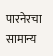पारनेरचा सामान्य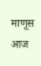माणूस आज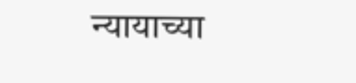न्यायाच्या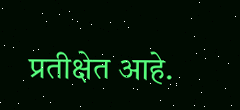प्रतीक्षेत आहे.